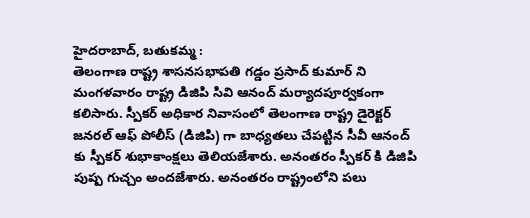హైదరాబాద్, బతుకమ్మ :
తెలంగాణ రాష్ట్ర శాసనసభాపతి గడ్డం ప్రసాద్ కుమార్ ని మంగళవారం రాష్ట్ర డిజిపి సివి ఆనంద్ మర్యాదపూర్వకంగా కలిసారు. స్పీకర్ అధికార నివాసంలో తెలంగాణ రాష్ట్ర డైరెక్టర్ జనరల్ ఆఫ్ పోలీస్ (డిజిపి) గా బాధ్యతలు చేపట్టిన సీవీ ఆనంద్ కు స్పీకర్ శుభాకాంక్షలు తెలియజేశారు. అనంతరం స్పీకర్ కి డిజిపి పుష్ప గుచ్చం అందజేశారు. అనంతరం రాష్ట్రంలోని పలు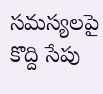సమస్యలపై కొద్ది సేపు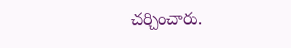చర్చించారు.